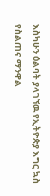እስካሁን ዕልባት ያላገኘዉ የኢትዮጵያ እግር ኳስ የስልጠና ማንዋል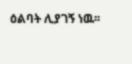ዕልባት ሊያገኝ ነዉ፡፡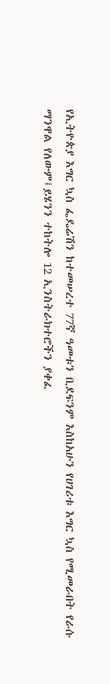የኢትዮጵያ እግር ኳስ ፌዴሬሽን ከተመሠረተ 77ኛ ዓመቱን ቢደፍንም እስከአሁን የሀገሪቱ እግር ኳስ የሚመራበት የራሱ ማንዋል የለውም፤ይሄንን ተከትሎ 12 ኢንስትራክተሮችን ያቀፈ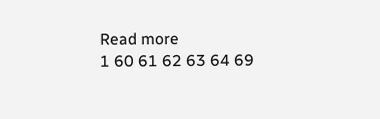Read more
1 60 61 62 63 64 69